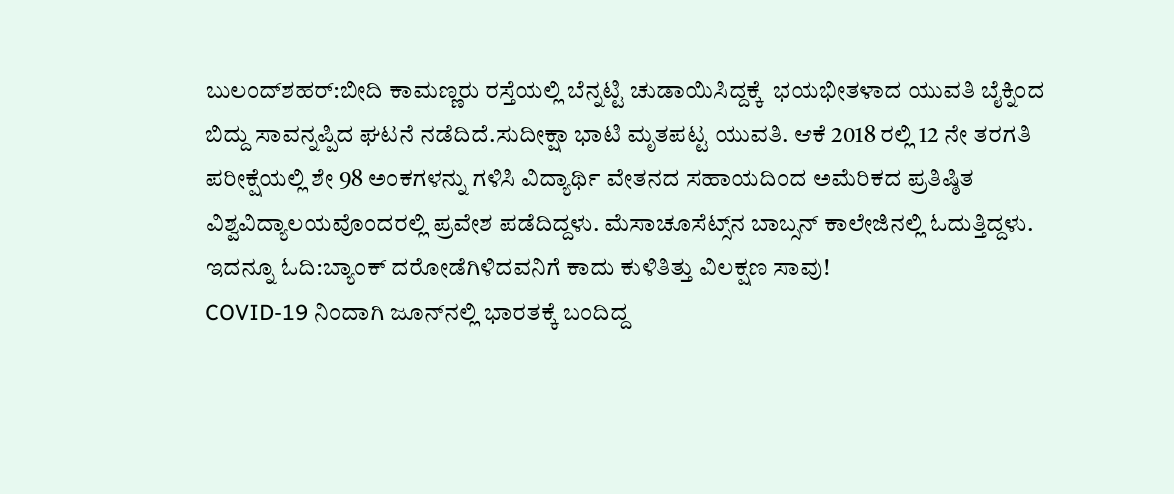ಬುಲಂದ್‌ಶಹರ್:ಬೀದಿ ಕಾಮಣ್ಣರು ರಸ್ತೆಯಲ್ಲಿ ಬೆನ್ನಟ್ಟಿ ಚುಡಾಯಿಸಿದ್ದಕ್ಕೆ  ಭಯಭೀತಳಾದ ಯುವತಿ ಬೈಕ್ನಿಂದ ಬಿದ್ದು ಸಾವನ್ನಪ್ಪಿದ ಘಟನೆ ನಡೆದಿದೆ.ಸುದೀಕ್ಷಾ ಭಾಟಿ ಮೃತಪಟ್ಟ ಯುವತಿ. ಆಕೆ 2018 ರಲ್ಲಿ 12 ನೇ ತರಗತಿ ಪರೀಕ್ಷೆಯಲ್ಲಿ ಶೇ 98 ಅಂಕಗಳನ್ನು ಗಳಿಸಿ ವಿದ್ಯಾರ್ಥಿ ವೇತನದ ಸಹಾಯದಿಂದ ಅಮೆರಿಕದ ಪ್ರತಿಷ್ಠಿತ ವಿಶ್ವವಿದ್ಯಾಲಯವೊಂದರಲ್ಲಿ ಪ್ರವೇಶ ಪಡೆದಿದ್ದಳು. ಮೆಸಾಚೂಸೆಟ್ಸ್‌ನ ಬಾಬ್ಸನ್ ಕಾಲೇಜಿನಲ್ಲಿ ಓದುತ್ತಿದ್ದಳು.
ಇದನ್ನೂ ಓದಿ:ಬ್ಯಾಂಕ್ ದರೋಡೆಗಿಳಿದವನಿಗೆ ಕಾದು ಕುಳಿತಿತ್ತು ವಿಲಕ್ಷಣ ಸಾವು!
COVID-19 ನಿಂದಾಗಿ ಜೂನ್‌ನಲ್ಲಿ ಭಾರತಕ್ಕೆ ಬಂದಿದ್ದ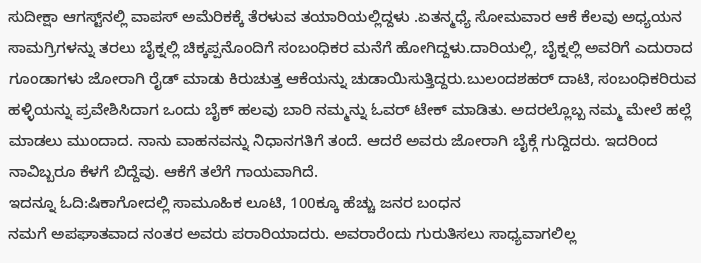ಸುದೀಕ್ಷಾ ಆಗಸ್ಟ್‌ನಲ್ಲಿ ವಾಪಸ್ ಅಮೆರಿಕಕ್ಕೆ ತೆರಳುವ ತಯಾರಿಯಲ್ಲಿದ್ದಳು .ಏತನ್ಮಧ್ಯೆ ಸೋಮವಾರ ಆಕೆ ಕೆಲವು ಅಧ್ಯಯನ ಸಾಮಗ್ರಿಗಳನ್ನು ತರಲು ಬೈಕ್ನಲ್ಲಿ ಚಿಕ್ಕಪ್ಪನೊಂದಿಗೆ ಸಂಬಂಧಿಕರ ಮನೆಗೆ ಹೋಗಿದ್ದಳು.ದಾರಿಯಲ್ಲಿ, ಬೈಕ್ನಲ್ಲಿ ಅವರಿಗೆ ಎದುರಾದ ಗೂಂಡಾಗಳು ಜೋರಾಗಿ ರೈಡ್ ಮಾಡು ಕಿರುಚುತ್ತ ಆಕೆಯನ್ನು ಚುಡಾಯಿಸುತ್ತಿದ್ದರು.ಬುಲಂದಶಹರ್ ದಾಟಿ, ಸಂಬಂಧಿಕರಿರುವ ಹಳ್ಳಿಯನ್ನು ಪ್ರವೇಶಿಸಿದಾಗ ಒಂದು ಬೈಕ್ ಹಲವು ಬಾರಿ ನಮ್ಮನ್ನು ಓವರ್ ಟೇಕ್ ಮಾಡಿತು. ಅದರಲ್ಲೊಬ್ಬ ನಮ್ಮ ಮೇಲೆ ಹಲ್ಲೆ ಮಾಡಲು ಮುಂದಾದ. ನಾನು ವಾಹನವನ್ನು ನಿಧಾನಗತಿಗೆ ತಂದೆ. ಆದರೆ ಅವರು ಜೋರಾಗಿ ಬೈಕ್ಗೆ ಗುದ್ದಿದರು. ಇದರಿಂದ ನಾವಿಬ್ಬರೂ ಕೆಳಗೆ ಬಿದ್ದೆವು. ಆಕೆಗೆ ತಲೆಗೆ ಗಾಯವಾಗಿದೆ.
ಇದನ್ನೂ ಓದಿ:ಷಿಕಾಗೋದಲ್ಲಿ ಸಾಮೂಹಿಕ ಲೂಟಿ, 100ಕ್ಕೂ ಹೆಚ್ಚು ಜನರ ಬಂಧನ
ನಮಗೆ ಅಪಘಾತವಾದ ನಂತರ ಅವರು ಪರಾರಿಯಾದರು. ಅವರಾರೆಂದು ಗುರುತಿಸಲು ಸಾಧ್ಯವಾಗಲಿಲ್ಲ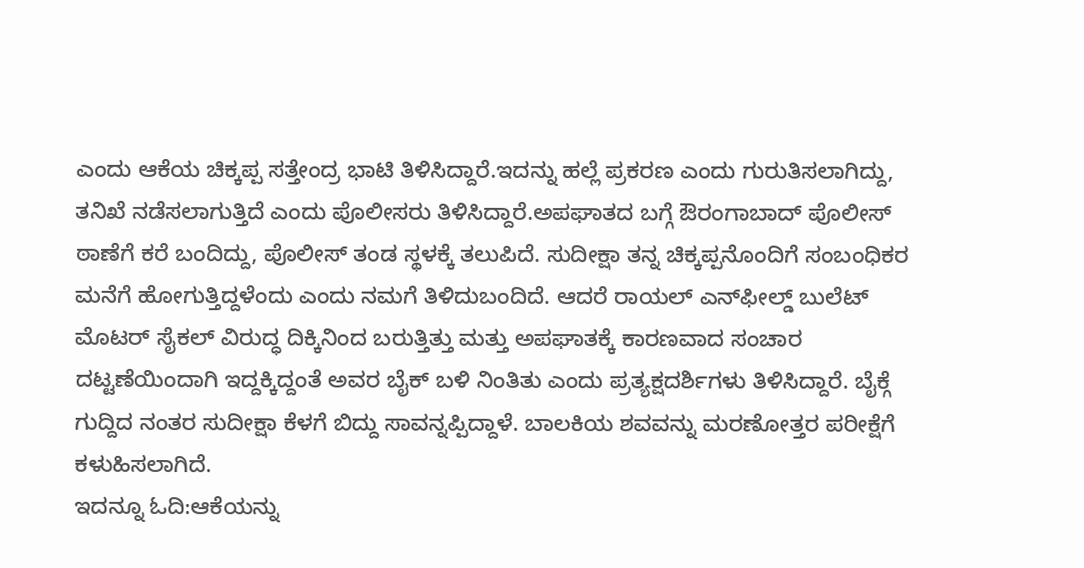ಎಂದು ಆಕೆಯ ಚಿಕ್ಕಪ್ಪ ಸತ್ತೇಂದ್ರ ಭಾಟಿ ತಿಳಿಸಿದ್ದಾರೆ.ಇದನ್ನು ಹಲ್ಲೆ ಪ್ರಕರಣ ಎಂದು ಗುರುತಿಸಲಾಗಿದ್ದು, ತನಿಖೆ ನಡೆಸಲಾಗುತ್ತಿದೆ ಎಂದು ಪೊಲೀಸರು ತಿಳಿಸಿದ್ದಾರೆ.ಅಪಘಾತದ ಬಗ್ಗೆ ಔರಂಗಾಬಾದ್ ಪೊಲೀಸ್ ಠಾಣೆಗೆ ಕರೆ ಬಂದಿದ್ದು, ಪೊಲೀಸ್ ತಂಡ ಸ್ಥಳಕ್ಕೆ ತಲುಪಿದೆ. ಸುದೀಕ್ಷಾ ತನ್ನ ಚಿಕ್ಕಪ್ಪನೊಂದಿಗೆ ಸಂಬಂಧಿಕರ ಮನೆಗೆ ಹೋಗುತ್ತಿದ್ದಳೆಂದು ಎಂದು ನಮಗೆ ತಿಳಿದುಬಂದಿದೆ. ಆದರೆ ರಾಯಲ್ ಎನ್‌ಫೀಲ್ಡ್ ಬುಲೆಟ್ ಮೊಟರ್ ಸೈಕಲ್ ವಿರುದ್ಧ ದಿಕ್ಕಿನಿಂದ ಬರುತ್ತಿತ್ತು ಮತ್ತು ಅಪಘಾತಕ್ಕೆ ಕಾರಣವಾದ ಸಂಚಾರ ದಟ್ಟಣೆಯಿಂದಾಗಿ ಇದ್ದಕ್ಕಿದ್ದಂತೆ ಅವರ ಬೈಕ್ ಬಳಿ ನಿಂತಿತು ಎಂದು ಪ್ರತ್ಯಕ್ಷದರ್ಶಿಗಳು ತಿಳಿಸಿದ್ದಾರೆ. ಬೈಕ್ಗೆ ಗುದ್ದಿದ ನಂತರ ಸುದೀಕ್ಷಾ ಕೆಳಗೆ ಬಿದ್ದು ಸಾವನ್ನಪ್ಪಿದ್ದಾಳೆ. ಬಾಲಕಿಯ ಶವವನ್ನು ಮರಣೋತ್ತರ ಪರೀಕ್ಷೆಗೆ ಕಳುಹಿಸಲಾಗಿದೆ.
ಇದನ್ನೂ ಓದಿ:ಆಕೆಯನ್ನು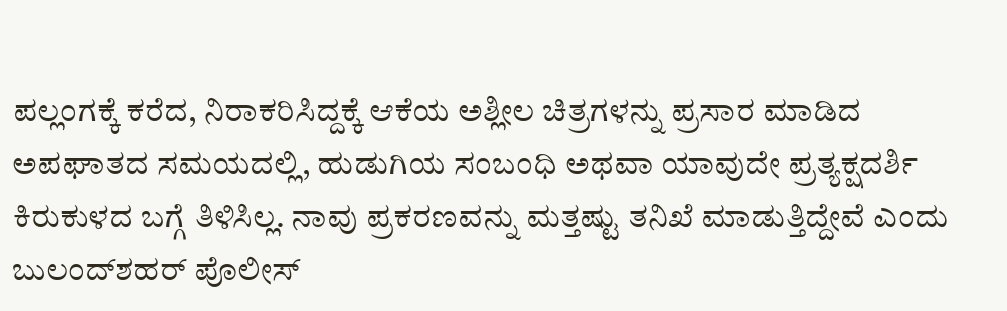ಪಲ್ಲಂಗಕ್ಕೆ ಕರೆದ, ನಿರಾಕರಿಸಿದ್ದಕ್ಕೆ ಆಕೆಯ ಅಶ್ಲೀಲ ಚಿತ್ರಗಳನ್ನು ಪ್ರಸಾರ ಮಾಡಿದ
ಅಪಘಾತದ ಸಮಯದಲ್ಲಿ, ಹುಡುಗಿಯ ಸಂಬಂಧಿ ಅಥವಾ ಯಾವುದೇ ಪ್ರತ್ಯಕ್ಷದರ್ಶಿ ಕಿರುಕುಳದ ಬಗ್ಗೆ ತಿಳಿಸಿಲ್ಲ. ನಾವು ಪ್ರಕರಣವನ್ನು ಮತ್ತಷ್ಟು ತನಿಖೆ ಮಾಡುತ್ತಿದ್ದೇವೆ ಎಂದು ಬುಲಂದ್‌ಶಹರ್ ಪೊಲೀಸ್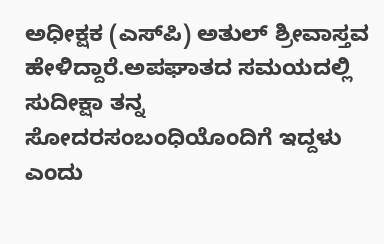ಅಧೀಕ್ಷಕ (ಎಸ್‌ಪಿ) ಅತುಲ್ ಶ್ರೀವಾಸ್ತವ ಹೇಳಿದ್ದಾರೆ.ಅಪಘಾತದ ಸಮಯದಲ್ಲಿ ಸುದೀಕ್ಷಾ ತನ್ನ ಸೋದರಸಂಬಂಧಿಯೊಂದಿಗೆ ಇದ್ದಳು ಎಂದು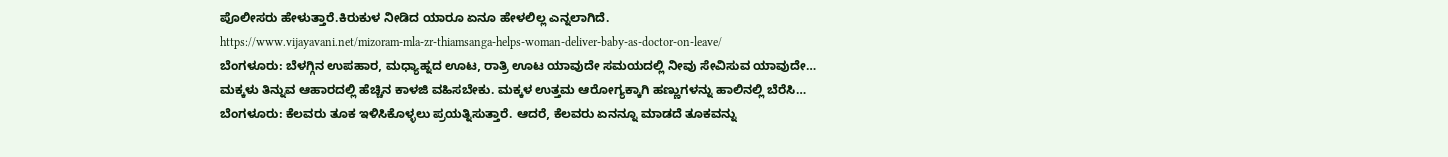ಪೊಲೀಸರು ಹೇಳುತ್ತಾರೆ.ಕಿರುಕುಳ ನೀಡಿದ ಯಾರೂ ಏನೂ ಹೇಳಲಿಲ್ಲ ಎನ್ನಲಾಗಿದೆ.
https://www.vijayavani.net/mizoram-mla-zr-thiamsanga-helps-woman-deliver-baby-as-doctor-on-leave/
ಬೆಂಗಳೂರು: ಬೆಳಗ್ಗಿನ ಉಪಹಾರ, ಮಧ್ಯಾಹ್ನದ ಊಟ, ರಾತ್ರಿ ಊಟ ಯಾವುದೇ ಸಮಯದಲ್ಲಿ ನೀವು ಸೇವಿಸುವ ಯಾವುದೇ…
ಮಕ್ಕಳು ತಿನ್ನುವ ಆಹಾರದಲ್ಲಿ ಹೆಚ್ಚಿನ ಕಾಳಜಿ ವಹಿಸಬೇಕು. ಮಕ್ಕಳ ಉತ್ತಮ ಆರೋಗ್ಯಕ್ಕಾಗಿ ಹಣ್ಣುಗಳನ್ನು ಹಾಲಿನಲ್ಲಿ ಬೆರೆಸಿ…
ಬೆಂಗಳೂರು: ಕೆಲವರು ತೂಕ ಇಳಿಸಿಕೊಳ್ಳಲು ಪ್ರಯತ್ನಿಸುತ್ತಾರೆ. ಆದರೆ, ಕೆಲವರು ಏನನ್ನೂ ಮಾಡದೆ ತೂಕವನ್ನು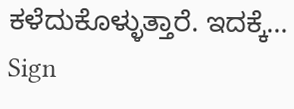ಕಳೆದುಕೊಳ್ಳುತ್ತಾರೆ. ಇದಕ್ಕೆ…
Sign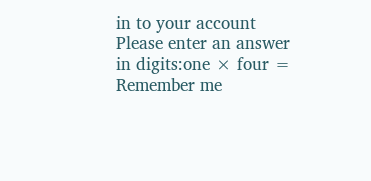in to your account
Please enter an answer in digits:one × four =
Remember me